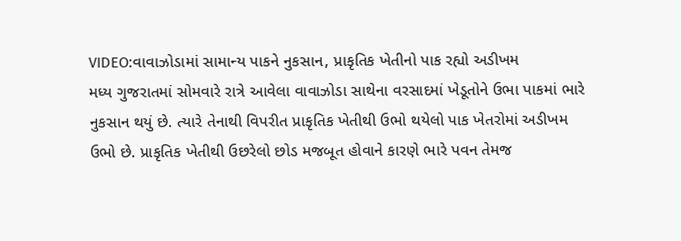VIDEO:વાવાઝોડામાં સામાન્ય પાકને નુકસાન, પ્રાકૃતિક ખેતીનો પાક રહ્યો અડીખમ
મધ્ય ગુજરાતમાં સોમવારે રાત્રે આવેલા વાવાઝોડા સાથેના વરસાદમાં ખેડૂતોને ઉભા પાકમાં ભારે નુકસાન થયું છે. ત્યારે તેનાથી વિપરીત પ્રાકૃતિક ખેતીથી ઉભો થયેલો પાક ખેતરોમાં અડીખમ ઉભો છે. પ્રાકૃતિક ખેતીથી ઉછરેલો છોડ મજબૂત હોવાને કારણે ભારે પવન તેમજ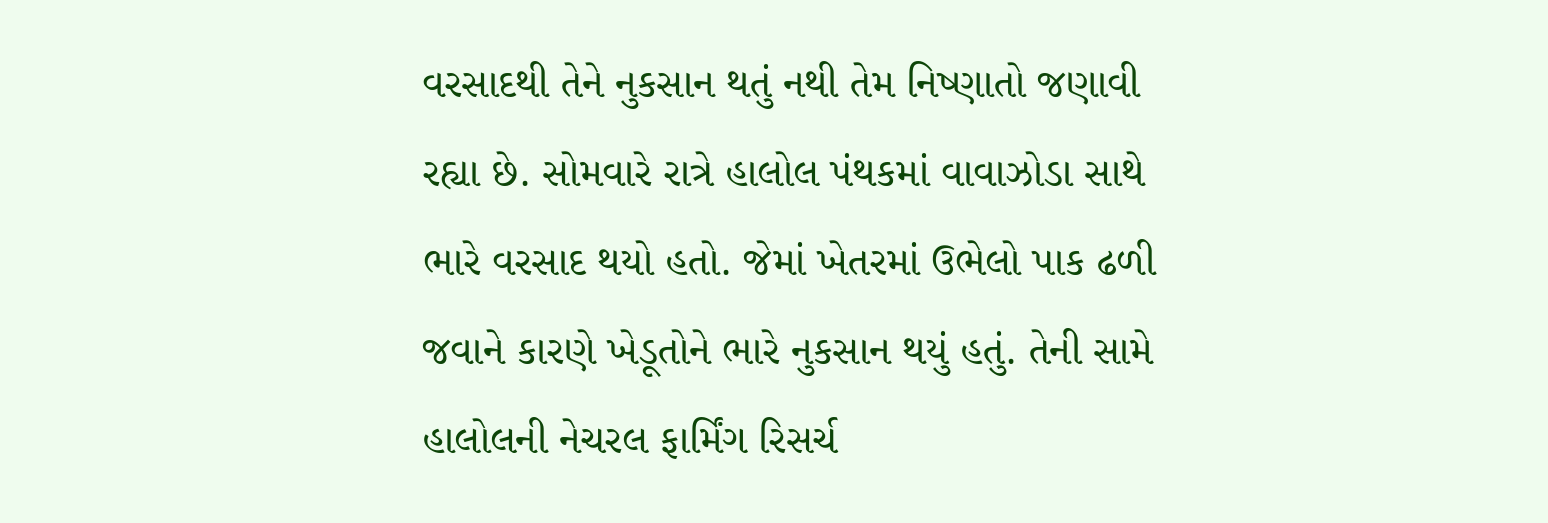વરસાદથી તેને નુકસાન થતું નથી તેમ નિષ્ણાતો જણાવી રહ્યા છે. સોમવારે રાત્રે હાલોલ પંથકમાં વાવાઝોડા સાથે ભારે વરસાદ થયો હતો. જેમાં ખેતરમાં ઉભેલો પાક ઢળી જવાને કારણે ખેડૂતોને ભારે નુકસાન થયું હતું. તેની સામે હાલોલની નેચરલ ફાર્મિંગ રિસર્ચ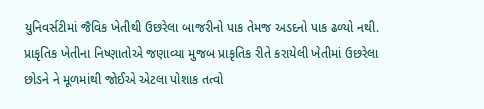યુનિવર્સટીમાં જૈવિક ખેતીથી ઉછરેલા બાજરીનો પાક તેમજ અડદનો પાક ઢળ્યો નથી. પ્રાકૃતિક ખેતીના નિષ્ણાતોએ જણાવ્યા મુજબ પ્રાકૃતિક રીતે કરાયેલી ખેતીમાં ઉછરેલા છોડને ને મૂળમાંથી જોઈએ એટલા પોશાક તત્વો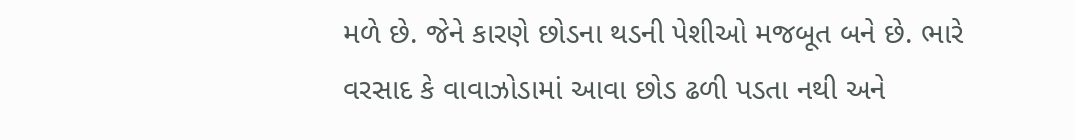મળે છે. જેને કારણે છોડના થડની પેશીઓ મજબૂત બને છે. ભારે વરસાદ કે વાવાઝોડામાં આવા છોડ ઢળી પડતા નથી અને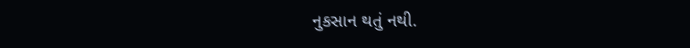નુકસાન થતું નથી.